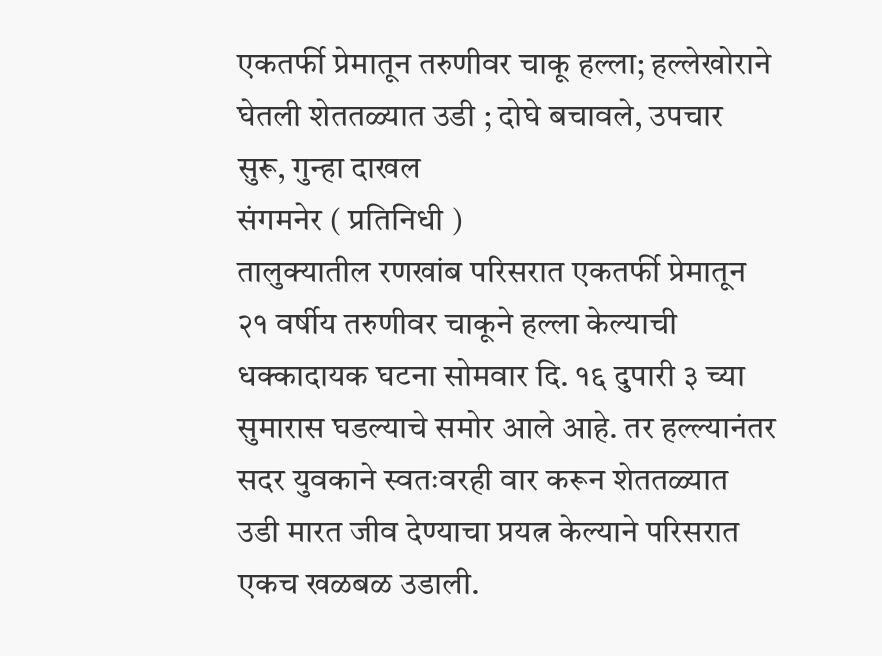एकतर्फी प्रेमातून तरुणीवर चाकू हल्ला; हल्लेखोराने घेतली शेततळ्यात उडी ; दोघे बचावले, उपचार सुरू, गुन्हा दाखल
संगमनेर ( प्रतिनिधी )
तालुक्यातील रणखांब परिसरात एकतर्फी प्रेमातून २१ वर्षीय तरुणीवर चाकूने हल्ला केल्याची धक्कादायक घटना सोमवार दि. १६ दुपारी ३ च्या सुमारास घडल्याचे समोर आले आहे. तर हल्ल्यानंतर सदर युवकाने स्वतःवरही वार करून शेततळ्यात उडी मारत जीव देण्याचा प्रयत्न केल्याने परिसरात एकच खळबळ उडाली.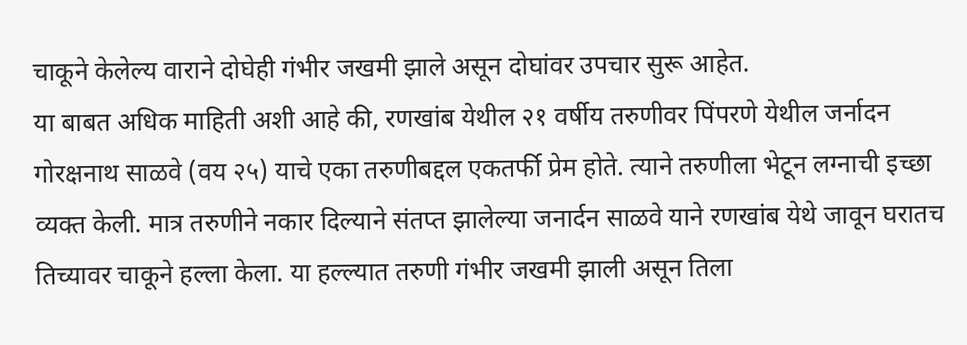चाकूने केलेल्य वाराने दोघेही गंभीर जखमी झाले असून दोघांवर उपचार सुरू आहेत.
या बाबत अधिक माहिती अशी आहे की, रणखांब येथील २१ वर्षीय तरुणीवर पिंपरणे येथील जर्नादन गोरक्षनाथ साळवे (वय २५) याचे एका तरुणीबद्दल एकतर्फी प्रेम होते. त्याने तरुणीला भेटून लग्नाची इच्छा व्यक्त केली. मात्र तरुणीने नकार दिल्याने संतप्त झालेल्या जनार्दन साळवे याने रणखांब येथे जावून घरातच तिच्यावर चाकूने हल्ला केला. या हल्ल्यात तरुणी गंभीर जखमी झाली असून तिला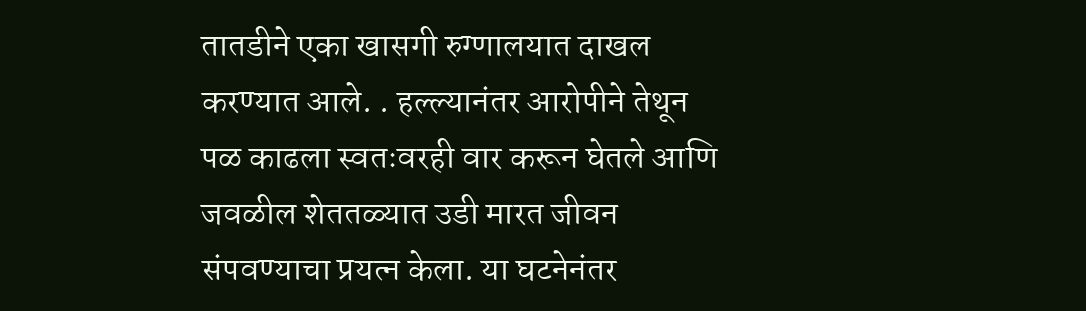तातडीने एका खासगी रुग्णालयात दाखल करण्यात आले. . हल्ल्यानंतर आरोपीने तेथून पळ काढला स्वतःवरही वार करून घेतले आणि जवळील शेततळ्यात उडी मारत जीवन संपवण्याचा प्रयत्न केला. या घटनेनंतर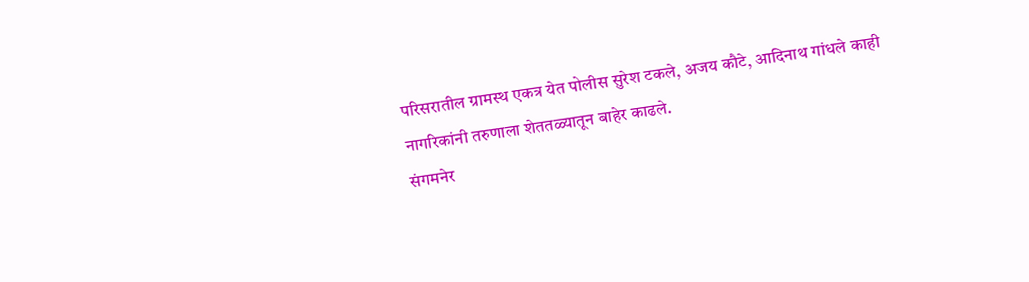परिसरातील ग्रामस्थ एकत्र येत पोलीस सुरेश टकले, अजय कौटे, आदिनाथ गांधले काही नागरिकांनी तरुणाला शेततळ्यातून बाहेर काढले.
संगमनेर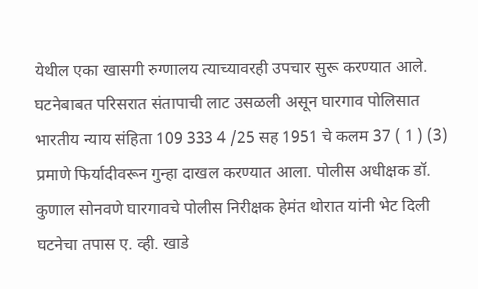येथील एका खासगी रुग्णालय त्याच्यावरही उपचार सुरू करण्यात आले. घटनेबाबत परिसरात संतापाची लाट उसळली असून घारगाव पोलिसात भारतीय न्याय संहिता 109 333 4 /25 सह 1951 चे कलम 37 ( 1 ) (3) प्रमाणे फिर्यादीवरून गुन्हा दाखल करण्यात आला. पोलीस अधीक्षक डॉ. कुणाल सोनवणे घारगावचे पोलीस निरीक्षक हेमंत थोरात यांनी भेट दिली घटनेचा तपास ए. व्ही. खाडे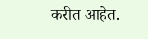करीत आहेत.